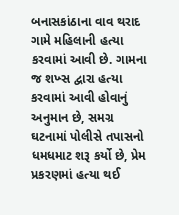બનાસકાંઠાના વાવ થરાદ ગામે મહિલાની હત્યા કરવામાં આવી છે. ગામના જ શખ્સ દ્વારા હત્યા કરવામાં આવી હોવાનું અનુમાન છે, સમગ્ર ઘટનામાં પોલીસે તપાસનો ધમધમાટ શરૂ કર્યો છે, પ્રેમ પ્રકરણમાં હત્યા થઈ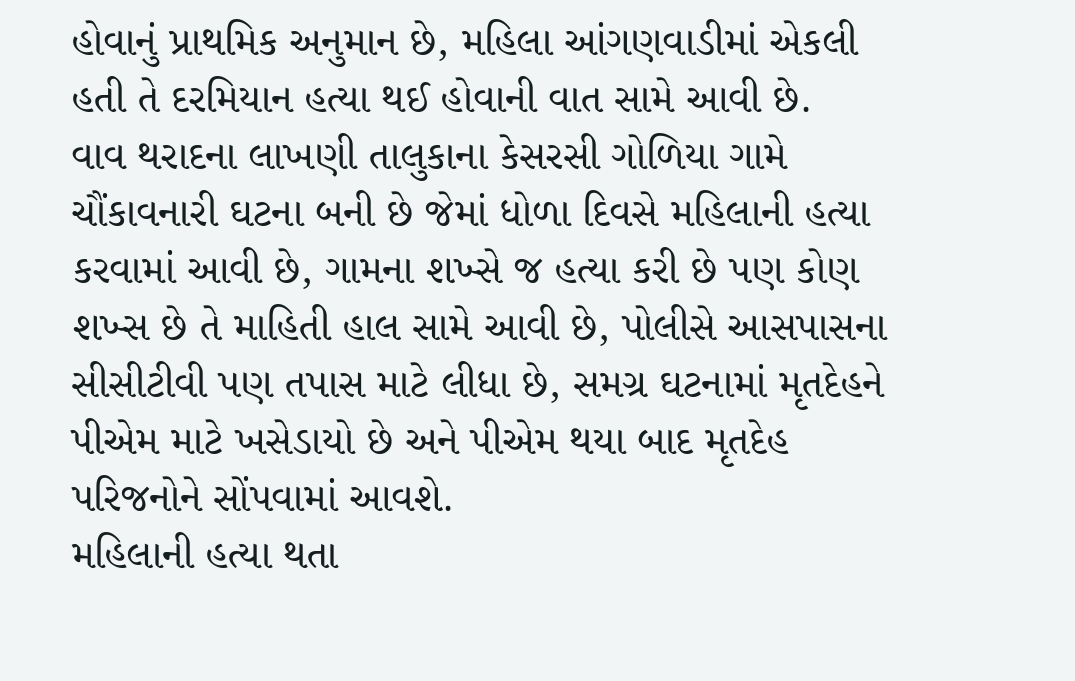હોવાનું પ્રાથમિક અનુમાન છે, મહિલા આંગણવાડીમાં એકલી હતી તે દરમિયાન હત્યા થઈ હોવાની વાત સામે આવી છે.
વાવ થરાદના લાખણી તાલુકાના કેસરસી ગોળિયા ગામે ચૌંકાવનારી ઘટના બની છે જેમાં ધોળા દિવસે મહિલાની હત્યા કરવામાં આવી છે, ગામના શખ્સે જ હત્યા કરી છે પણ કોણ શખ્સ છે તે માહિતી હાલ સામે આવી છે, પોલીસે આસપાસના સીસીટીવી પણ તપાસ માટે લીધા છે, સમગ્ર ઘટનામાં મૃતદેહને પીએમ માટે ખસેડાયો છે અને પીએમ થયા બાદ મૃતદેહ પરિજનોને સોંપવામાં આવશે.
મહિલાની હત્યા થતા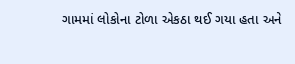ગામમાં લોકોના ટોળા એકઠા થઈ ગયા હતા અને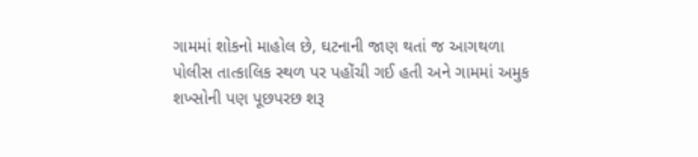ગામમાં શોકનો માહોલ છે, ઘટનાની જાણ થતાં જ આગથળા પોલીસ તાત્કાલિક સ્થળ પર પહોંચી ગઈ હતી અને ગામમાં અમુક શખ્સોની પણ પૂછપરછ શરૂ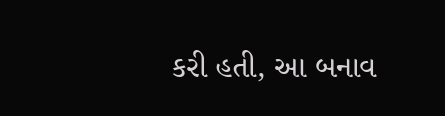કરી હતી, આ બનાવ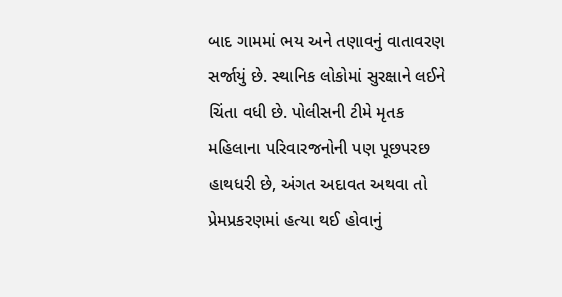બાદ ગામમાં ભય અને તણાવનું વાતાવરણ સર્જાયું છે. સ્થાનિક લોકોમાં સુરક્ષાને લઈને ચિંતા વધી છે. પોલીસની ટીમે મૃતક મહિલાના પરિવારજનોની પણ પૂછપરછ હાથધરી છે, અંગત અદાવત અથવા તો પ્રેમપ્રકરણમાં હત્યા થઈ હોવાનું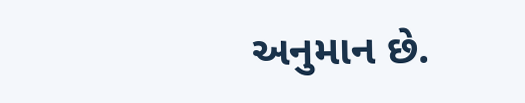અનુમાન છે.